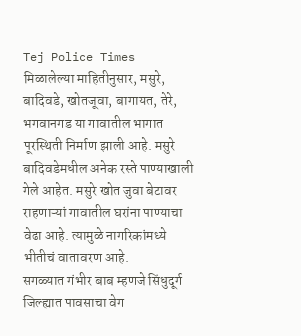Tej Police Times
मिळालेल्या माहितीनुसार, मसुरे, बादिवडे, खोतजूवा, बागायत, तेरे, भगवानगड या गावातील भागात पूरस्थिती निर्माण झाली आहे. मसुरे बादिवडेमधील अनेक रस्ते पाण्याखाली गेले आहेत. मसुरे खोत जुवा बेटावर राहणाऱ्यां गावातील घरांना पाण्याचा वेढा आहे. त्यामुळे नागरिकांमध्ये भीतीचं वातावरण आहे.
सगळ्यात गंभीर बाब म्हणजे सिंधुदूर्ग जिल्ह्यात पावसाचा वेग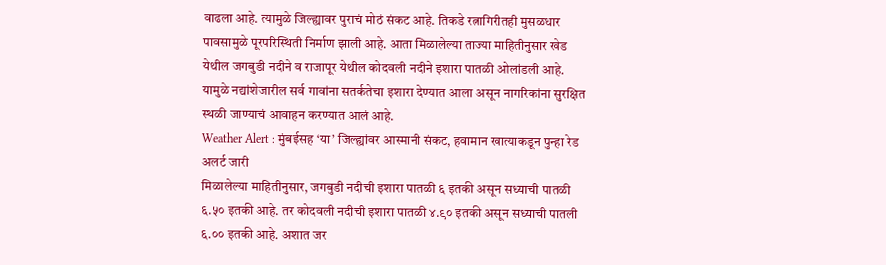वाढला आहे. त्यामुळे जिल्ह्यावर पुराचं मोठं संकट आहे. तिकडे रत्नागिरीतही मुसळधार पावसामुळे पूरपरिस्थिती निर्माण झाली आहे. आता मिळालेल्या ताज्या माहितीनुसार खेड येथील जगबुडी नदीने व राजापूर येथील कोदवली नदीने इशारा पातळी ओलांडली आहे. यामुळे नद्यांशेजारील सर्व गावांना सतर्कतेचा इशारा देण्यात आला असून नागरिकांना सुरक्षित स्थळी जाण्याचं आवाहन करण्यात आलं आहे.
Weather Alert : मुंबईसह ‘या’ जिल्ह्यांवर आस्मानी संकट, हवामान खात्याकडून पुन्हा रेड अलर्ट जारी
मिळालेल्या माहितीनुसार, जगबुडी नदीची इशारा पातळी ६ इतकी असून सध्याची पातळी ६.५० इतकी आहे. तर कोदवली नदीची इशारा पातळी ४.९० इतकी असून सध्याची पातली ६.०० इतकी आहे. अशात जर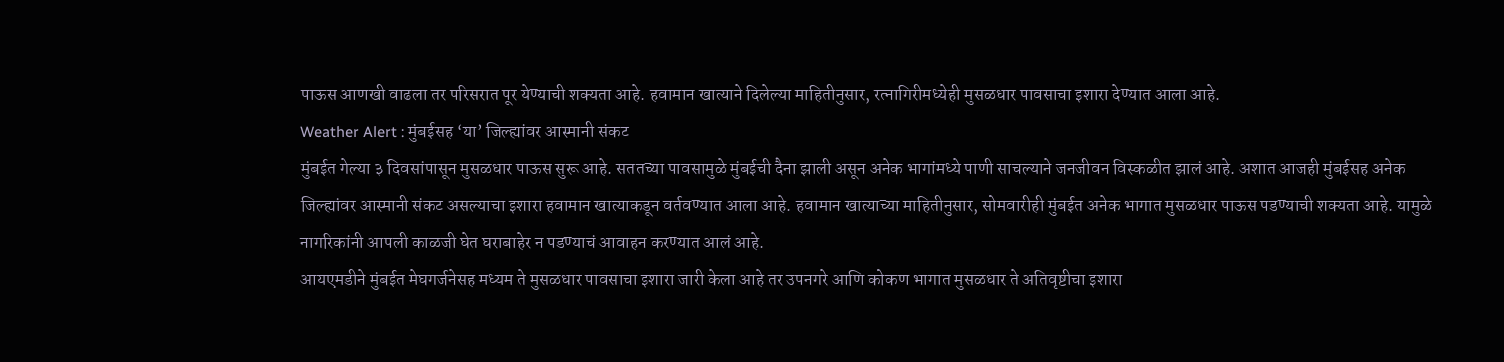पाऊस आणखी वाढला तर परिसरात पूर येण्याची शक्यता आहे. हवामान खात्याने दिलेल्या माहितीनुसार, रत्नागिरीमध्येही मुसळधार पावसाचा इशारा देण्यात आला आहे.
Weather Alert : मुंबईसह ‘या’ जिल्ह्यांवर आस्मानी संकट
मुंबईत गेल्या ३ दिवसांपासून मुसळधार पाऊस सुरू आहे. सततच्या पावसामुळे मुंबईची दैना झाली असून अनेक भागांमध्ये पाणी साचल्याने जनजीवन विस्कळीत झालं आहे. अशात आजही मुंबईसह अनेक जिल्ह्यांवर आस्मानी संकट असल्याचा इशारा हवामान खात्याकडून वर्तवण्यात आला आहे. हवामान खात्याच्या माहितीनुसार, सोमवारीही मुंबईत अनेक भागात मुसळधार पाऊस पडण्याची शक्यता आहे. यामुळे नागरिकांनी आपली काळजी घेत घराबाहेर न पडण्याचं आवाहन करण्यात आलं आहे.
आयएमडीने मुंबईत मेघगर्जनेसह मध्यम ते मुसळधार पावसाचा इशारा जारी केला आहे तर उपनगरे आणि कोकण भागात मुसळधार ते अतिवृष्टीचा इशारा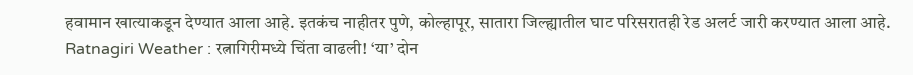हवामान खात्याकडून देण्यात आला आहे. इतकंच नाहीतर पुणे, कोल्हापूर, सातारा जिल्ह्यातील घाट परिसरातही रेड अलर्ट जारी करण्यात आला आहे.
Ratnagiri Weather : रत्नागिरीमध्ये चिंता वाढली! ‘या’ दोन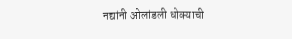नद्यांनी ओलांडली धोक्याची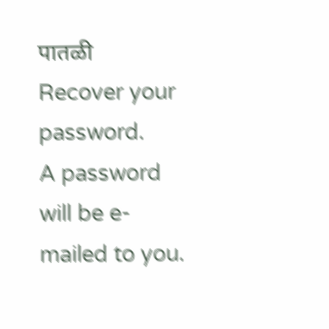पातळी
Recover your password.
A password will be e-mailed to you.